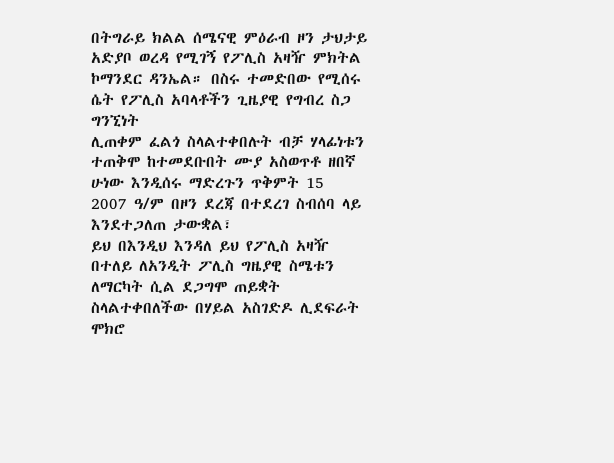በትግራይ ክልል ሰሜናዊ ምዕራብ ዞን ታህታይ አድያቦ ወረዳ የሚገኝ የፖሊስ አዛዥ ምክትል ኮማንደር ዳንኤል። በስሩ ተመድበው የሚሰሩ ሴት የፖሊስ አባላቶችን ጊዜያዊ የግብረ ስጋ ግንኚነት
ሊጠቀም ፈልጎ ስላልተቀበሉት ብቻ ሃላፊነቱን ተጠቅሞ ከተመደቡበት ሙያ አስወጥቶ ዘበኛ ሁነው እንዲሰሩ ማድረጉን ጥቅምት 15
2007 ዓ/ም በዞን ደረጃ በተደረገ ስብሰባ ላይ እንደተጋለጠ ታውቋል፣
ይህ በእንዲህ እንዳለ ይህ የፖሊስ አዛዥ
በተለይ ለአንዲት ፖሊስ ግዜያዊ ስሜቱን ለማርካት ሲል ደጋግሞ ጠይቋት
ስላልተቀበለችው በሃይል አስገድዶ ሊደፍራት ሞክሮ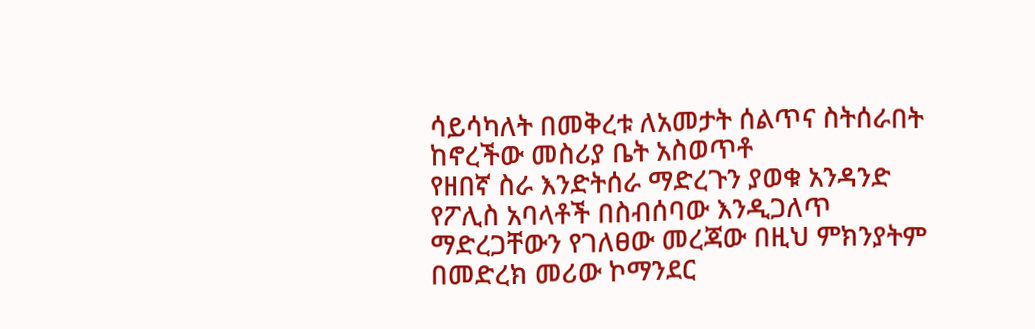ሳይሳካለት በመቅረቱ ለአመታት ሰልጥና ስትሰራበት ከኖረችው መስሪያ ቤት አስወጥቶ
የዘበኛ ስራ እንድትሰራ ማድረጉን ያወቁ አንዳንድ የፖሊስ አባላቶች በስብሰባው እንዲጋለጥ ማድረጋቸውን የገለፀው መረጃው በዚህ ምክንያትም
በመድረክ መሪው ኮማንደር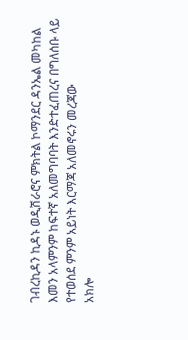ገብረኪዳን ኪዳኑ ወዲሽራሮና ምክትል ኮማንደር ዳንኤል መካከል እመን አላምንም ከፍተኛ አለመግባባት እንድተፈጠረና በግለሰቡ ላይ የተወሰደ ምንም አይነት እርማጃ አለመኖሩን መረጃው
አክሎ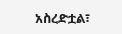አስረድቷል፣